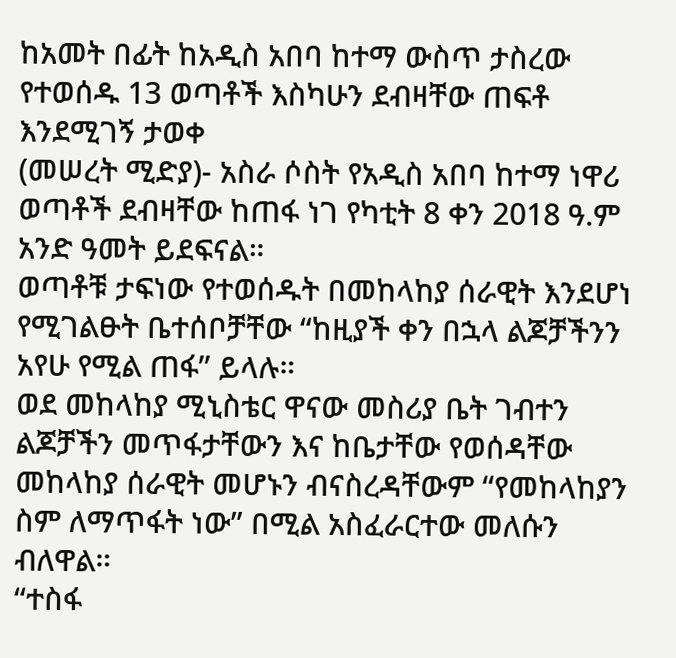ከአመት በፊት ከአዲስ አበባ ከተማ ውስጥ ታስረው የተወሰዱ 13 ወጣቶች እስካሁን ደብዛቸው ጠፍቶ እንደሚገኝ ታወቀ
(መሠረት ሚድያ)- አስራ ሶስት የአዲስ አበባ ከተማ ነዋሪ ወጣቶች ደብዛቸው ከጠፋ ነገ የካቲት 8 ቀን 2018 ዓ.ም አንድ ዓመት ይደፍናል።
ወጣቶቹ ታፍነው የተወሰዱት በመከላከያ ሰራዊት እንደሆነ የሚገልፁት ቤተሰቦቻቸው “ከዚያች ቀን በኋላ ልጆቻችንን አየሁ የሚል ጠፋ” ይላሉ።
ወደ መከላከያ ሚኒስቴር ዋናው መስሪያ ቤት ገብተን ልጆቻችን መጥፋታቸውን እና ከቤታቸው የወሰዳቸው መከላከያ ሰራዊት መሆኑን ብናስረዳቸውም “የመከላከያን ስም ለማጥፋት ነው” በሚል አስፈራርተው መለሱን ብለዋል።
“ተስፋ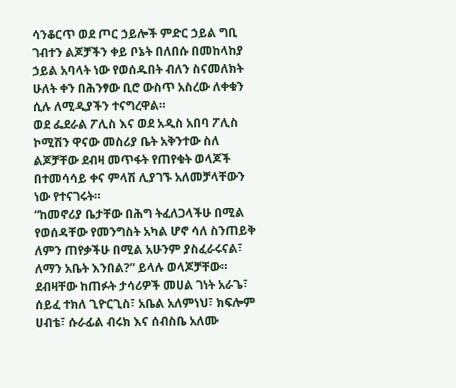ሳንቆርጥ ወደ ጦር ኃይሎች ምድር ኃይል ግቢ ገብተን ልጆቻችን ቀይ ቦኔት በለበሱ በመከላከያ ኃይል አባላት ነው የወሰዱበት ብለን ስናመለክት ሁለት ቀን በሕንፃው ቢሮ ውስጥ አስረው ለቀቁን ሲሉ ለሚዲያችን ተናግረዋል።
ወደ ፌደራል ፖሊስ እና ወደ አዲስ አበባ ፖሊስ ኮሚሽን ዋናው መስሪያ ቤት አቅንተው ስለ ልጆቻቸው ደብዛ መጥፋት የጠየቁት ወላጆች በተመሳሳይ ቀና ምላሽ ሊያገኙ አለመቻላቸውን ነው የተናገሩት።
“ከመኖሪያ ቤታቸው በሕግ ትፈለጋላችሁ በሚል የወሰዳቸው የመንግስት አካል ሆኖ ሳለ ስንጠይቅ ለምን ጠየቃችሁ በሚል አሁንም ያስፈራሩናል፣ ለማን አቤት እንበል?” ይላሉ ወላጆቻቸው።
ደብዛቸው ከጠፉት ታሳሪዎች መሀል ገነት አራጌ፣ ሰይፈ ተክለ ጊዮርጊስ፣ አቤል አለምነህ፣ ክፍሎም ሀብቴ፣ ሱራፊል ብሩክ እና ሰብስቤ አለሙ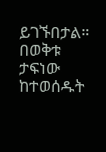ይገኙበታል።
በወቅቱ ታፍነው ከተወሰዱት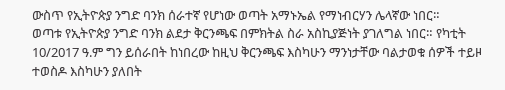ውስጥ የኢትዮጵያ ንግድ ባንክ ሰራተኛ የሆነው ወጣት አማኑኤል የማነብርሃን ሌላኛው ነበር።
ወጣቱ የኢትዮጵያ ንግድ ባንክ ልደታ ቅርንጫፍ በምክትል ስራ አስኪያጅነት ያገለግል ነበር። የካቲት 10/2017 ዓ.ም ግን ይሰራበት ከነበረው ከዚህ ቅርንጫፍ እስካሁን ማንነታቸው ባልታወቁ ሰዎች ተይዞ ተወስዶ እስካሁን ያለበት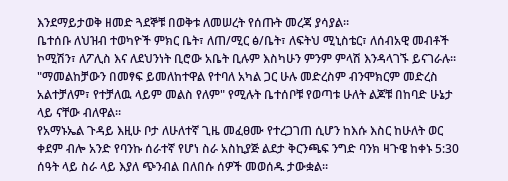እንደማይታወቅ ዘመድ ጓደኞቹ በወቅቱ ለመሠረት የሰጡት መረጃ ያሳያል።
ቤተሰቡ ለህዝብ ተወካዮች ምክር ቤት፣ ለጠ/ሚር ፅ/ቤት፣ ለፍትህ ሚኒስቴር፣ ለሰብአዊ መብቶች ኮሚሽን፣ ለፖሊስ እና ለደህንነት ቢሮው አቤት ቢሉም እስካሁን ምንም ምላሽ እንዳላገኙ ይናገራሉ።
"ማመልከቻውን በመፃፍ ይመለከተዋል የተባለ አካል ጋር ሁሉ መድረስም ብንሞክርም መድረስ አልተቻለም፣ የተቻለዉ ላይም መልስ የለም" የሚሉት ቤተሰቦቹ የወጣቱ ሁለት ልጆቹ በከባድ ሁኔታ ላይ ናቸው ብለዋል።
የአማኑኤል ጉዳይ እዚሁ ቦታ ለሁለተኛ ጊዜ መፈፀሙ የተረጋገጠ ሲሆን ከእሱ እስር ከሁለት ወር ቀደም ብሎ አንድ የባንኩ ሰራተኛ የሆነ ስራ አስኪያጅ ልደታ ቅርንጫፍ ንግድ ባንክ ዛጉዌ ከቀኑ 5:30 ሰዓት ላይ ስራ ላይ እያለ ጭንብል በለበሱ ሰዎች መወሰዱ ታውቋል።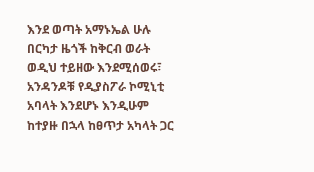እንደ ወጣት አማኑኤል ሁሉ በርካታ ዜጎች ከቅርብ ወራት ወዲህ ተይዘው እንደሚሰወሩ፣ አንዳንዶቹ የዲያስፖራ ኮሚኒቲ አባላት እንደሆኑ እንዲሁም ከተያዙ በኋላ ከፀጥታ አካላት ጋር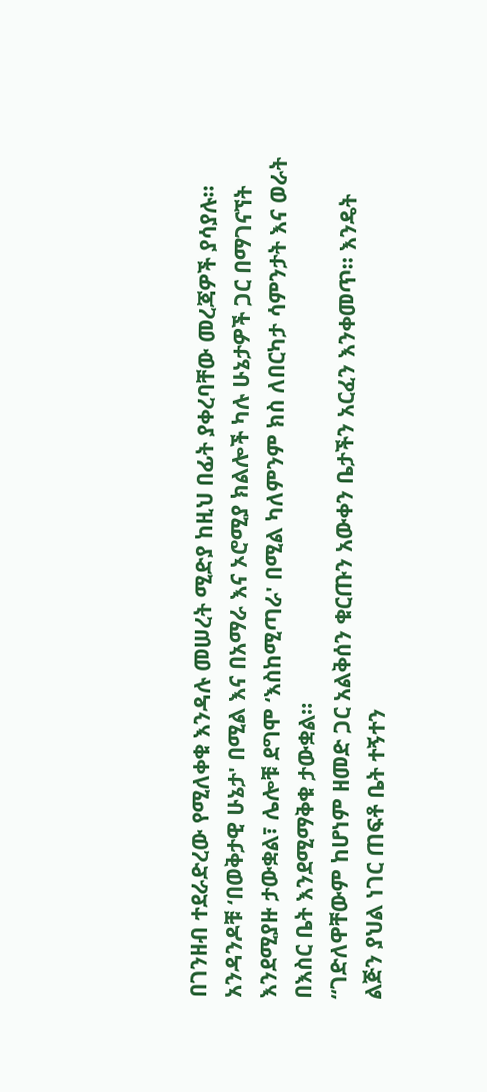በገንዘብ ተደራድረው የሚለቀቁ እንዳሉ መሠረት ሚድያ ከዚህ በፊት ያቀረባቸው መረጃዎች ያሳያሉ።
አንዳንዶቹ ‘በወቅታዊ ሁኔታ' በሚል እና በአማራ እና ኦሮሚያ ክልሎች ካሉ ሁኔታዎች ጋር በማገናኘት እንደሚያዙ ታውቋል፣ ሌሎቹ ደግሞ ‘እስከሚጣራ' በሚል ካለምንም ክስ ለበርካታ ሳምንታት እና ወራት በእስር ቤት እንደሚማቅቁ ታውቋል።
“ገድለዋቸውም ከሆነም ዘመድ ጋር አልቅሰን ቁርጡን አውቀን ቤታችን አርፈን እንቀመጥ። እንዴት ልጅን ያህል ነገር ጠፍቶ ቤት ተኝተን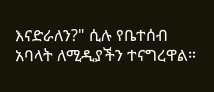እናድራለን?" ሲሉ የቤተሰብ አባላት ለሚዲያችን ተናግረዋል።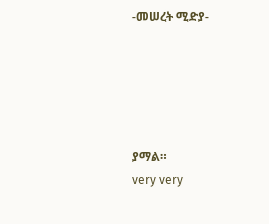-መሠረት ሚድያ-





ያማል።
very very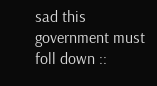sad this government must foll down ::